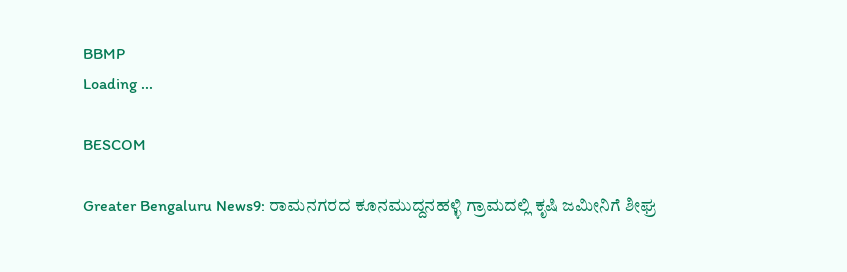BBMP
Loading ...

BESCOM

Greater Bengaluru News9: ರಾಮನಗರದ ಕೂನಮುದ್ದನಹಳ್ಳಿ ಗ್ರಾಮದಲ್ಲಿ ಕೃಷಿ ಜಮೀನಿಗೆ ಶೀಘ್ರ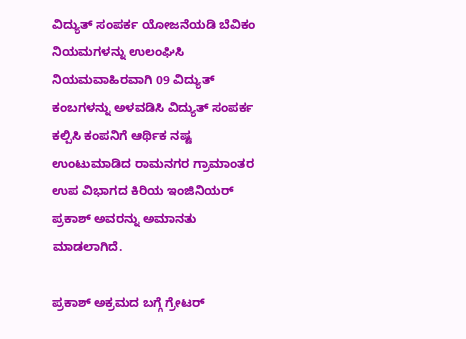ವಿದ್ಯುತ್ ಸಂಪರ್ಕ ಯೋಜನೆಯಡಿ ಬೆವಿಕಂ ನಿಯಮಗಳನ್ನು ಉಲಂಘಿಸಿ ನಿಯಮವಾಹಿರವಾಗಿ 09 ವಿದ್ಯುತ್ ಕಂಬಗಳನ್ನು ಅಳವಡಿಸಿ ವಿದ್ಯುತ್ ಸಂಪರ್ಕ ಕಲ್ಪಿಸಿ ಕಂಪನಿಗೆ ಆರ್ಥಿಕ ನಷ್ಟ ಉಂಟುಮಾಡಿದ ರಾಮನಗರ ಗ್ರಾಮಾಂತರ ಉಪ ವಿಭಾಗದ ಕಿರಿಯ ಇಂಜಿನಿಯರ್ ಪ್ರಕಾಶ್ ಅವರನ್ನು ಅಮಾನತು ಮಾಡಲಾಗಿದೆ.

ಪ್ರಕಾಶ್ ಅಕ್ರಮದ ಬಗ್ಗೆ ಗ್ರೇಟರ್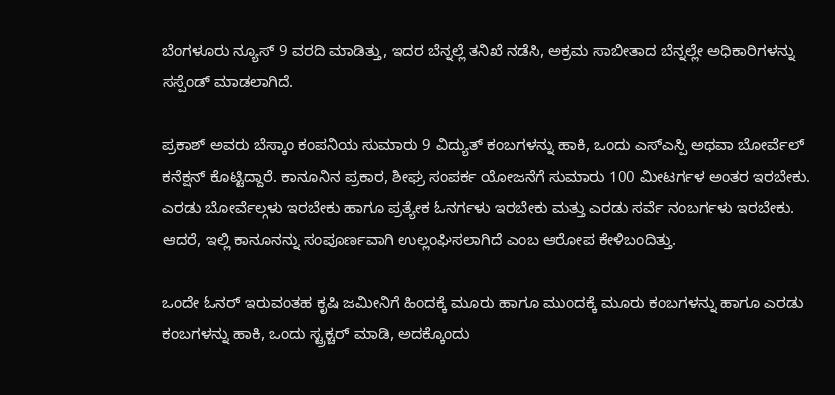ಬೆಂಗಳೂರು ನ್ಯೂಸ್ 9 ವರದಿ ಮಾಡಿತ್ತು, ಇದರ ಬೆನ್ನಲ್ಲೆ ತನಿಖೆ ನಡೆಸಿ, ಅಕ್ರಮ ಸಾಬೀತಾದ ಬೆನ್ನಲ್ಲೇ ಅಧಿಕಾರಿಗಳನ್ನು ಸಸ್ಪೆಂಡ್ ಮಾಡಲಾಗಿದೆ.

ಪ್ರಕಾಶ್ ಅವರು ಬೆಸ್ಕಾಂ ಕಂಪನಿಯ ಸುಮಾರು 9 ವಿದ್ಯುತ್ ಕಂಬಗಳನ್ನು ಹಾಕಿ, ಒಂದು ಎಸ್ಎಸ್ಪಿ ಅಥವಾ ಬೋರ್ವೆಲ್ ಕನೆಕ್ಷನ್ ಕೊಟ್ಟಿದ್ದಾರೆ. ಕಾನೂನಿನ ಪ್ರಕಾರ, ಶೀಘ್ರ ಸಂಪರ್ಕ ಯೋಜನೆಗೆ ಸುಮಾರು 100 ಮೀಟರ್ಗಳ ಅಂತರ ಇರಬೇಕು. ಎರಡು ಬೋರ್ವೆಲ್ಗಳು ಇರಬೇಕು ಹಾಗೂ ಪ್ರತ್ಯೇಕ ಓನರ್ಗಳು ಇರಬೇಕು ಮತ್ತು ಎರಡು ಸರ್ವೆ ನಂಬರ್ಗಳು ಇರಬೇಕು. ಆದರೆ, ಇಲ್ಲಿ ಕಾನೂನನ್ನು ಸಂಪೂರ್ಣವಾಗಿ ಉಲ್ಲಂಘಿಸಲಾಗಿದೆ ಎಂಬ ಆರೋಪ ಕೇಳಿಬಂದಿತ್ತು.

ಒಂದೇ ಓನರ್ ಇರುವಂತಹ ಕೃಷಿ ಜಮೀನಿಗೆ ಹಿಂದಕ್ಕೆ ಮೂರು ಹಾಗೂ ಮುಂದಕ್ಕೆ ಮೂರು ಕಂಬಗಳನ್ನು ಹಾಗೂ ಎರಡು ಕಂಬಗಳನ್ನು ಹಾಕಿ, ಒಂದು ಸ್ಟ್ರಕ್ಚರ್ ಮಾಡಿ, ಅದಕ್ಕೊಂದು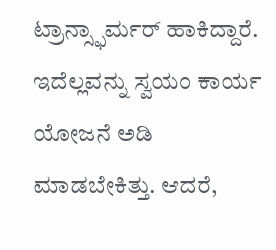ಟ್ರಾನ್ಸ್ಫಾರ್ಮರ್ ಹಾಕಿದ್ದಾರೆ. ಇದೆಲ್ಲವನ್ನು ಸ್ವಯಂ ಕಾರ್ಯ ಯೋಜನೆ ಅಡಿ ಮಾಡಬೇಕಿತ್ತು. ಆದರೆ,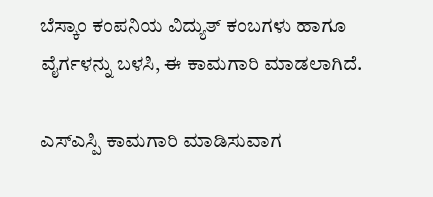ಬೆಸ್ಕಾಂ ಕಂಪನಿಯ ವಿದ್ಯುತ್ ಕಂಬಗಳು ಹಾಗೂ ವೈರ್ಗಳನ್ನು ಬಳಸಿ, ಈ ಕಾಮಗಾರಿ ಮಾಡಲಾಗಿದೆ.

ಎಸ್ಎಸ್ಪಿ ಕಾಮಗಾರಿ ಮಾಡಿಸುವಾಗ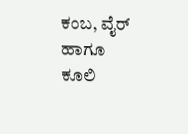ಕಂಬ, ವೈರ್ ಹಾಗೂ ಕೂಲಿ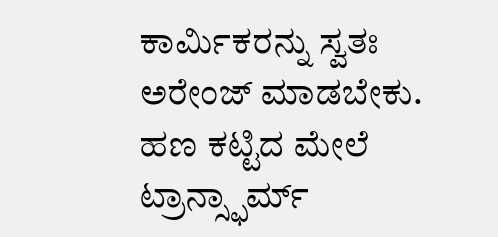ಕಾರ್ಮಿಕರನ್ನು ಸ್ವತಃ ಅರೇಂಜ್ ಮಾಡಬೇಕು. ಹಣ ಕಟ್ಟಿದ ಮೇಲೆ ಟ್ರಾನ್ಸ್ಫಾರ್ಮ್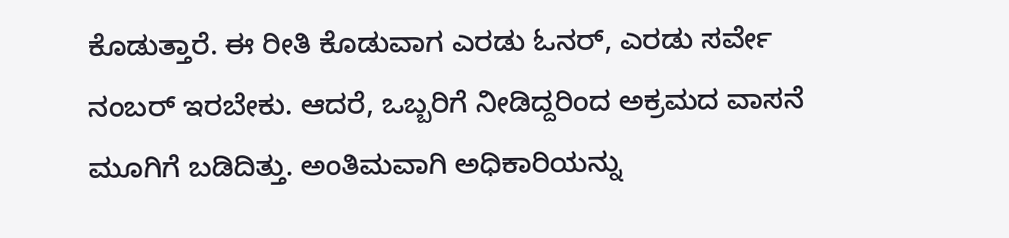ಕೊಡುತ್ತಾರೆ. ಈ ರೀತಿ ಕೊಡುವಾಗ ಎರಡು ಓನರ್, ಎರಡು ಸರ್ವೇ ನಂಬರ್ ಇರಬೇಕು. ಆದರೆ, ಒಬ್ಬರಿಗೆ ನೀಡಿದ್ದರಿಂದ ಅಕ್ರಮದ ವಾಸನೆ ಮೂಗಿಗೆ ಬಡಿದಿತ್ತು. ಅಂತಿಮವಾಗಿ ಅಧಿಕಾರಿಯನ್ನು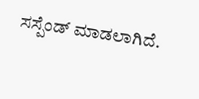ಸಸ್ಪೆಂಡ್ ಮಾಡಲಾಗಿದೆ.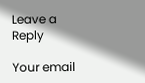Leave a Reply

Your email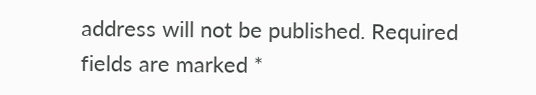address will not be published. Required fields are marked *